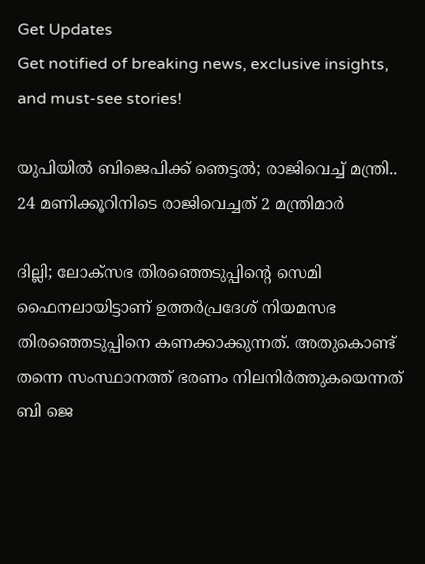Get Updates
Get notified of breaking news, exclusive insights, and must-see stories!

യുപിയിൽ ബിജെപിക്ക് ഞെട്ടൽ; രാജിവെച്ച് മന്ത്രി.. 24 മണിക്കൂറിനിടെ രാജിവെച്ചത് 2 മന്ത്രിമാർ

ദില്ലി; ലോക്സഭ തിരഞ്ഞെടുപ്പിന്റെ സെമി ഫൈനലായിട്ടാണ് ഉത്തർപ്രദേശ് നിയമസഭ തിരഞ്ഞെടുപ്പിനെ കണക്കാക്കുന്നത്. അതുകൊണ്ട് തന്നെ സംസ്ഥാനത്ത് ഭരണം നിലനിർത്തുകയെന്നത് ബി ജെ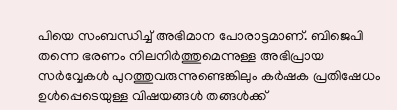പിയെ സംബന്ധിച്ച് അഭിമാന പോരാട്ടമാണ്. ബിജെപി തന്നെ ഭരണം നിലനിർത്തുമെന്നുള്ള അഭിപ്രായ സർവ്വേകൾ പുറത്തുവരുന്നുണ്ടെങ്കിലും കർഷക പ്രതിഷേധം ഉൾപ്പെടെയുള്ള വിഷയങ്ങൾ തങ്ങൾക്ക്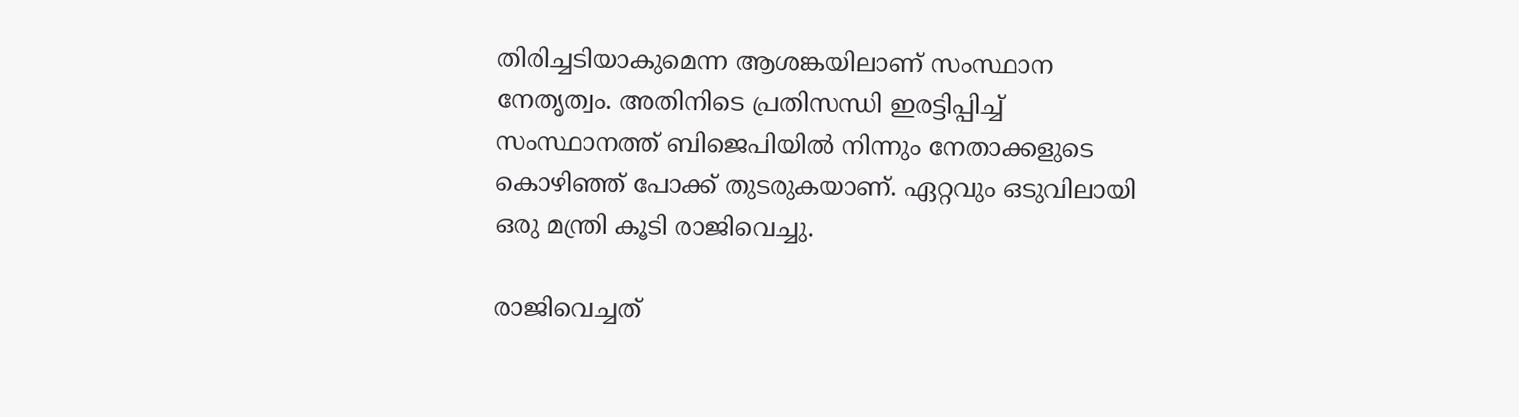തിരിച്ചടിയാകുമെന്ന ആശങ്കയിലാണ് സംസ്ഥാന നേതൃത്വം. അതിനിടെ പ്രതിസന്ധി ഇരട്ടിപ്പിച്ച് സംസ്ഥാനത്ത് ബിജെപിയിൽ നിന്നും നേതാക്കളുടെ കൊഴിഞ്ഞ് പോക്ക് തുടരുകയാണ്. ഏറ്റവും ഒടുവിലായി ഒരു മന്ത്രി കൂടി രാജിവെച്ചു.

രാജിവെച്ചത്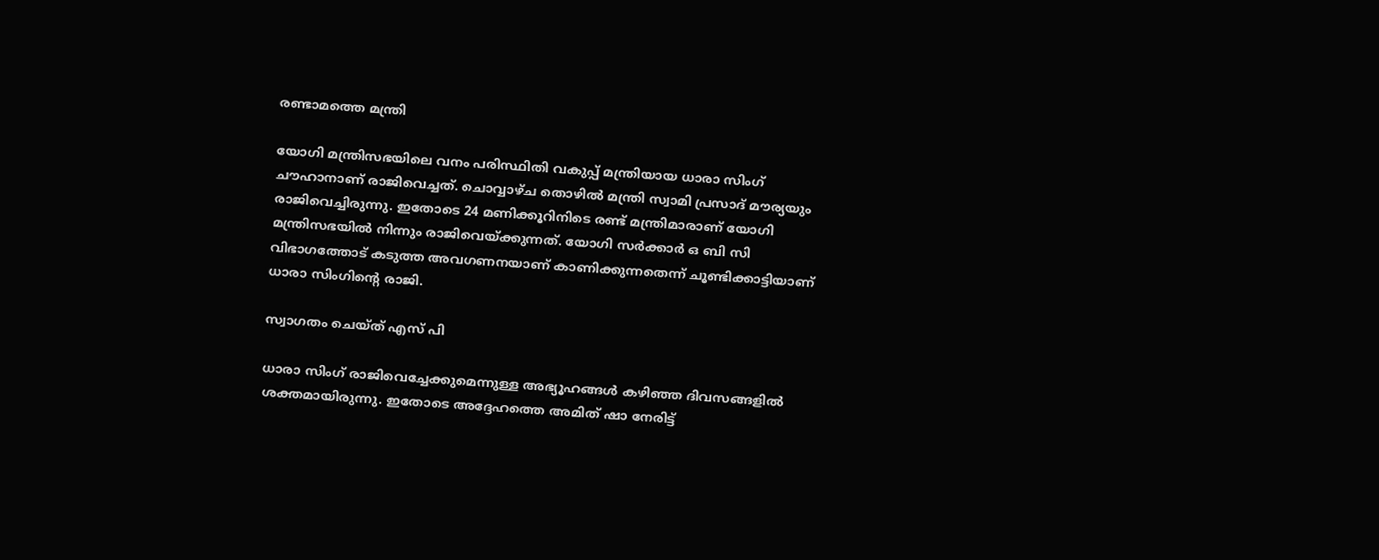രണ്ടാമത്തെ മന്ത്രി

യോഗി മന്ത്രിസഭയിലെ വനം പരിസ്ഥിതി വകുപ്പ് മന്ത്രിയായ ധാരാ സിംഗ് ചൗഹാനാണ് രാജിവെച്ചത്. ചൊവ്വാഴ്ച തൊഴില്‍ മന്ത്രി സ്വാമി പ്രസാദ് മൗര്യയും രാജിവെച്ചിരുന്നു. ഇതോടെ 24 മണിക്കൂറിനിടെ രണ്ട് മന്ത്രിമാരാണ് യോഗി മന്ത്രിസഭയിൽ നിന്നും രാജിവെയ്ക്കുന്നത്. യോഗി സർക്കാർ ഒ ബി സി വിഭാഗത്തോട് കടുത്ത അവഗണനയാണ് കാണിക്കുന്നതെന്ന് ചൂണ്ടിക്കാട്ടിയാണ് ധാരാ സിംഗിന്റെ രാജി.

സ്വാഗതം ചെയ്ത് എസ് പി

ധാരാ സിംഗ് രാജിവെച്ചേക്കുമെന്നുള്ള അഭ്യൂഹങ്ങൾ കഴിഞ്ഞ ദിവസങ്ങളിൽ ശക്തമായിരുന്നു. ഇതോടെ അദ്ദേഹത്തെ അമിത് ഷാ നേരിട്ട്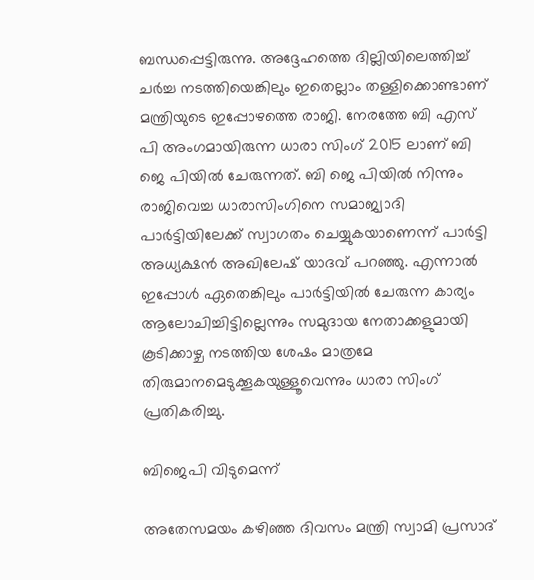ബന്ധപ്പെട്ടിരുന്നു. അദ്ദേഹത്തെ ദില്ലിയിലെത്തിച്ച് ചർച്ച നടത്തിയെങ്കിലും ഇതെല്ലാം തള്ളിക്കൊണ്ടാണ് മന്ത്രിയുടെ ഇപ്പോഴത്തെ രാജി. നേരത്തേ ബി എസ് പി അംഗമായിരുന്ന ധാരാ സിംഗ് 2015 ലാണ് ബി ജെ പിയിൽ ചേരുന്നത്. ബി ജെ പിയിൽ നിന്നും രാജിവെച്ച ധാരാസിംഗിനെ സമാജ്വാദി പാർട്ടിയിലേക്ക് സ്വാഗതം ചെയ്യുകയാണെന്ന് പാർട്ടി അധ്യക്ഷൻ അഖിലേഷ് യാദവ് പറഞ്ഞു. എന്നാൽ ഇപ്പോൾ ഏതെങ്കിലും പാർട്ടിയിൽ ചേരുന്ന കാര്യം ആലോചിച്ചിട്ടില്ലെന്നും സമുദായ നേതാക്കളുമായി കൂടിക്കാഴ്ച നടത്തിയ ശേഷം മാത്രമേ തിരുമാനമെടുക്കൂകയുള്ളൂവെന്നും ധാരാ സിംഗ് പ്രതികരിച്ചു.

ബിജെപി വിടുമെന്ന്

അതേസമയം കഴിഞ്ഞ ദിവസം മന്ത്രി സ്വാമി പ്രസാദ്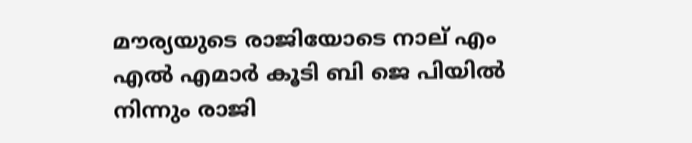മൗര്യയുടെ രാജിയോടെ നാല് എം എൽ എമാർ കൂടി ബി ജെ പിയിൽ നിന്നും രാജി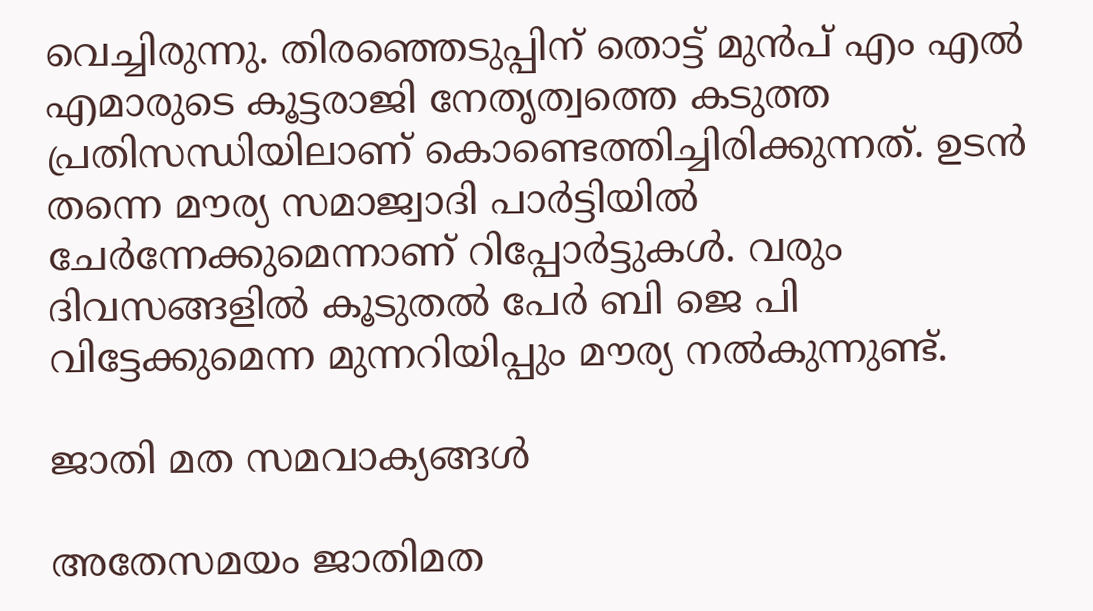വെച്ചിരുന്നു. തിരഞ്ഞെടുപ്പിന് തൊട്ട് മുൻപ് എം എൽ എമാരുടെ കൂട്ടരാജി നേതൃത്വത്തെ കടുത്ത പ്രതിസന്ധിയിലാണ് കൊണ്ടെത്തിച്ചിരിക്കുന്നത്. ഉടൻ തന്നെ മൗര്യ സമാജ്വാദി പാർട്ടിയിൽ ചേർന്നേക്കുമെന്നാണ് റിപ്പോർട്ടുകൾ. വരും ദിവസങ്ങളിൽ കൂടുതൽ പേർ ബി ജെ പി വിട്ടേക്കുമെന്ന മുന്നറിയിപ്പും മൗര്യ നൽകുന്നുണ്ട്.

ജാതി മത സമവാക്യങ്ങൾ

അതേസമയം ജാതിമത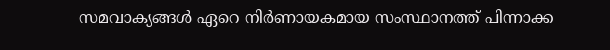സമവാക്യങ്ങൾ ഏറെ നിർണായകമായ സംസ്ഥാനത്ത് പിന്നാക്ക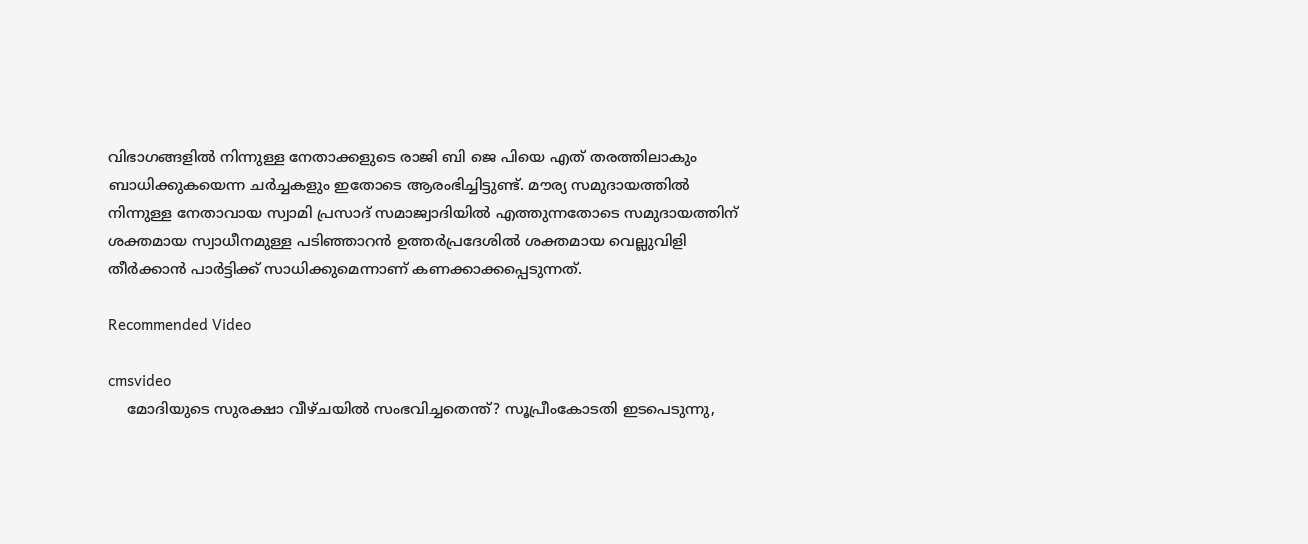വിഭാഗങ്ങളിൽ നിന്നുള്ള നേതാക്കളുടെ രാജി ബി ജെ പിയെ എത് തരത്തിലാകും ബാധിക്കുകയെന്ന ചർച്ചകളും ഇതോടെ ആരംഭിച്ചിട്ടുണ്ട്. മൗര്യ സമുദായത്തിൽ നിന്നുള്ള നേതാവായ സ്വാമി പ്രസാദ് സമാജ്വാദിയിൽ എത്തുന്നതോടെ സമുദായത്തിന് ശക്തമായ സ്വാധീനമുള്ള പടിഞ്ഞാറൻ ഉത്തർപ്രദേശിൽ ശക്തമായ വെല്ലുവിളി തീർക്കാൻ പാർട്ടിക്ക് സാധിക്കുമെന്നാണ് കണക്കാക്കപ്പെടുന്നത്.

Recommended Video

cmsvideo
    മോദിയുടെ സുരക്ഷാ വീഴ്ചയിൽ സംഭവിച്ചതെന്ത്? സൂപ്രീംകോടതി ഇടപെടുന്നു,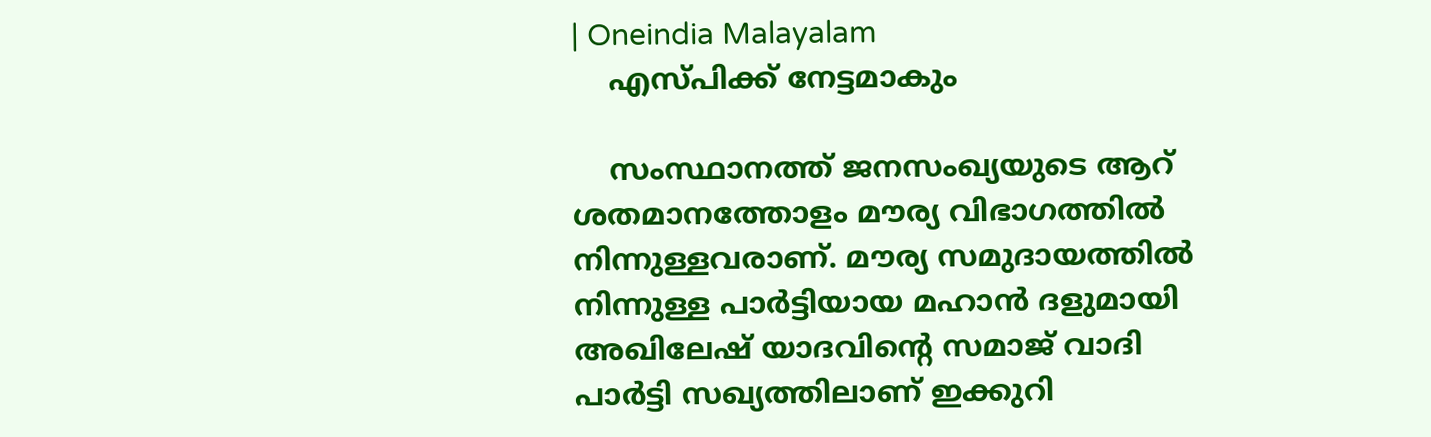| Oneindia Malayalam
    എസ്പിക്ക് നേട്ടമാകും

    സംസ്ഥാനത്ത് ജനസംഖ്യയുടെ ആറ് ശതമാനത്തോളം മൗര്യ വിഭാഗത്തിൽ നിന്നുള്ളവരാണ്. മൗര്യ സമുദായത്തിൽ നിന്നുള്ള പാർട്ടിയായ മഹാൻ ദളുമായി അഖിലേഷ് യാദവിന്റെ സമാജ് വാദി പാർട്ടി സഖ്യത്തിലാണ് ഇക്കുറി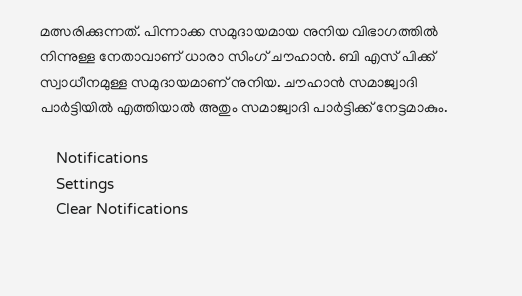മത്സരിക്കുന്നത്. പിന്നാക്ക സമുദായമായ നുനിയ വിഭാഗത്തിൽ നിന്നുള്ള നേതാവാണ് ധാരാ സിംഗ് ചൗഹാൻ. ബി എസ് പിക്ക് സ്വാധീനമുള്ള സമുദായമാണ് നുനിയ. ചൗഹാൻ സമാജ്വാദി പാർട്ടിയിൽ എത്തിയാൽ അതും സമാജ്വാദി പാർട്ടിക്ക് നേട്ടമാകും.

    Notifications
    Settings
    Clear Notifications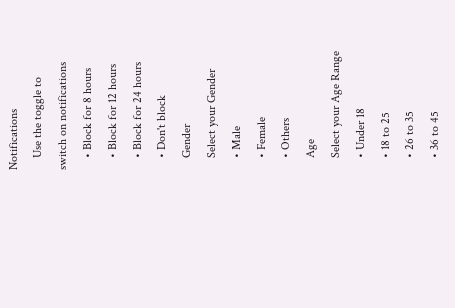Notifications
    Use the toggle to switch on notifications
    • Block for 8 hours
    • Block for 12 hours
    • Block for 24 hours
    • Don't block
    Gender
    Select your Gender
    • Male
    • Female
    • Others
    Age
    Select your Age Range
    • Under 18
    • 18 to 25
    • 26 to 35
    • 36 to 45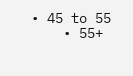• 45 to 55
    • 55+